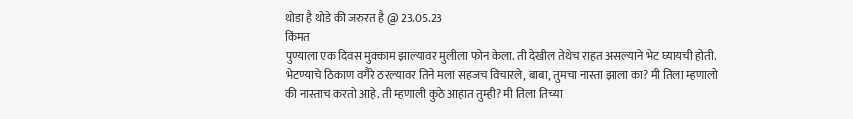थोडा है थोडे की जरुरत है @ 23.05.23
किंमत
पुण्याला एक दिवस मुक्काम झाल्यावर मुलीला फोन केला. ती देखील तेथेच राहत असल्याने भेट घ्यायची होती. भेटण्याचे ठिकाण वगैरे ठरल्यावर तिने मला सहजच विचारले, बाबा, तुमचा नास्ता झाला का? मी तिला म्हणालो की नास्ताच करतो आहे. ती म्हणाली कुठे आहात तुम्ही? मी तिला तिच्या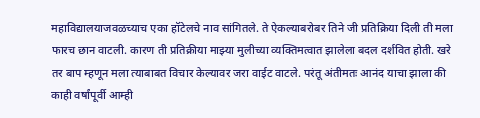महाविद्यालयाजवळच्याच एका हॉटेलचे नाव सांगितले. ते ऐकल्याबरोबर तिने जी प्रतिक्रिया दिली ती मला फारच छान वाटली. कारण ती प्रतिक्रीया माझ्या मुलीच्या व्यक्तिमत्वात झालेला बदल दर्शवित होती. खरे तर बाप म्हणून मला त्याबाबत विचार केल्यावर जरा वाईट वाटले. परंतू अंतीमतः आनंद याचा झाला की काही वर्षांपूर्वी आम्ही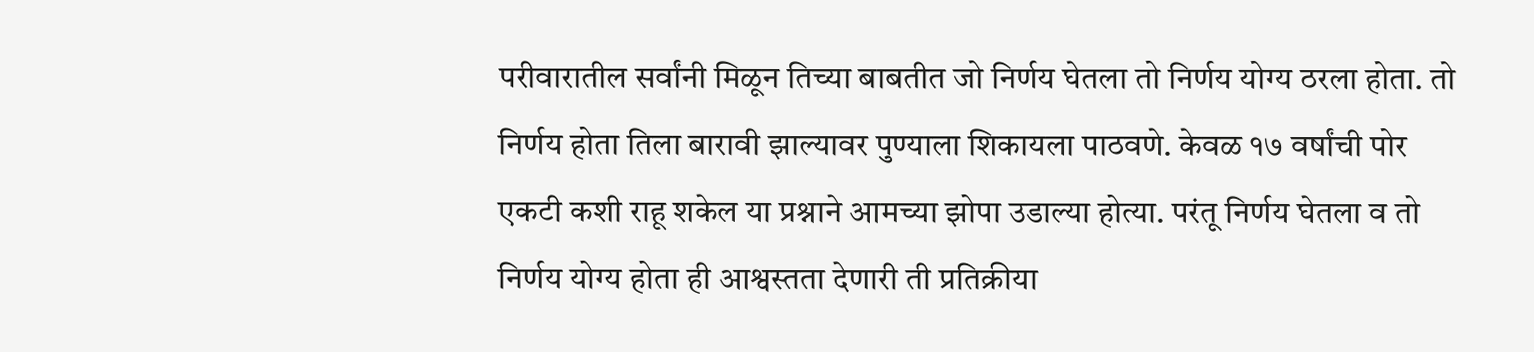परीवारातील सर्वांनी मिळून तिच्या बाबतीत जो निर्णय घेतला तो निर्णय योग्य ठरला होता. तो निर्णय होता तिला बारावी झाल्यावर पुण्याला शिकायला पाठवणे. केवळ १७ वर्षांची पोर एकटी कशी राहू शकेल या प्रश्नाने आमच्या झोपा उडाल्या होत्या. परंतू निर्णय घेतला व तो निर्णय योग्य होता ही आश्वस्तता देणारी ती प्रतिक्रीया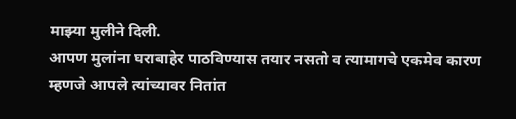माझ्या मुलीने दिली.
आपण मुलांना घराबाहेर पाठविण्यास तयार नसतो व त्यामागचे एकमेव कारण म्हणजे आपले त्यांच्यावर नितांत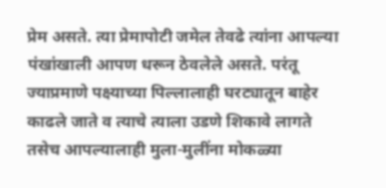प्रेम असते. त्या प्रेमापोटी जमेल तेवढे त्यांना आपल्या पंखांखाली आपण धरून ठेवलेले असते. परंतू ज्याप्रमाणे पक्ष्याच्या पिल्लालाही घरट्यातून बाहेर काढले जाते व त्याचे त्याला उडणे शिकावे लागते तसेच आपल्यालाही मुला-मुलींना मोकळ्या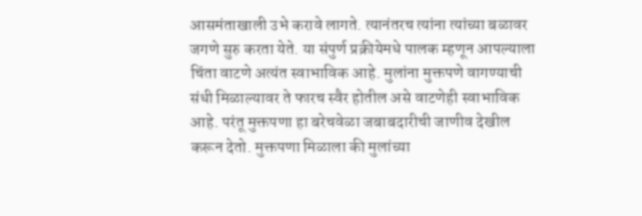आसमंताखाली उभे करावे लागते. त्यानंतरच त्यांना त्यांच्या बळावर जगणे सुरु करता येते. या संपुर्ण प्रक्रीयेमधे पालक म्हणून आपल्याला चिंता वाटणे अत्यंत स्वाभाविक आहे. मुलांना मुक्तपणे वागण्याची संधी मिळाल्यावर ते फारच स्वैर होतील असे वाटणेही स्वाभाविक आहे. परंतू मुक्तपणा हा बरेचवेळा जबाबदारीची जाणीव देखील करून देतो. मुक्तपणा मिळाला की मुलांच्या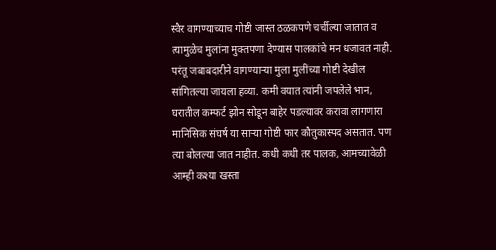स्वैर वागण्याच्याच गोष्टी जास्त ठळकपणे चर्चील्या जातात व त्यामुळेच मुलांना मुक्तपणा देण्यास पालकांचे मन धजावत नाही. परंतू जबाबदारीने वागण्याऱ्या मुला मुलींच्या गोष्टी देखील सांगितल्या जायला हव्या. कमी वयात त्यांनी जपलेले भान, घरातील कम्फर्ट झोन सोडून बाहेर पडल्यावर करावा लागणारा मानिसिक संघर्ष या साऱ्या गोष्टी फार कौतुकास्पद असतात. पण त्या बोलल्या जात नाहीत. कधी कधी तर पालक, आमच्यावेळी आम्ही कश्या खस्ता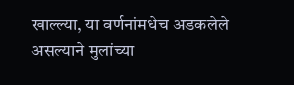खाल्ल्या, या वर्णनांमधेच अडकलेले असल्याने मुलांच्या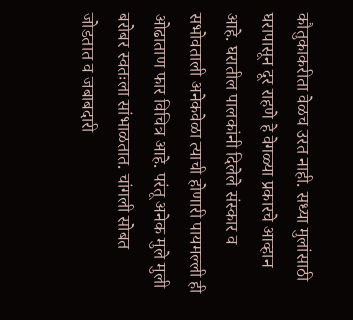कौतुकाकरीता वेळच उरत नाही. सध्या मुलांसाठी घरापासून दूर राहणे हे वेगळ्या प्रकारचे आव्हान आहे. घरातील पालकांनी दिलेले संस्कार व सभोवताली अनेकवेळा त्याची होणारी पायमल्ली ही ओढाताण फार विचित्र आहे. परंतू अनेक मुले मुली बरोबर स्वतःला सांभाळतात. चांगली सोबत जोडतात व जबाबदारी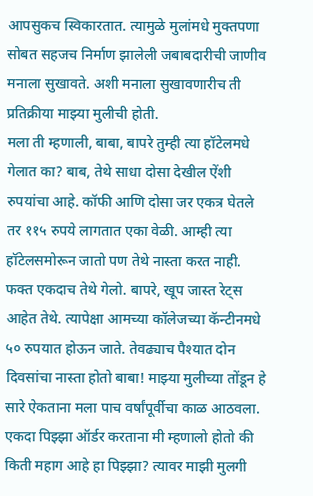आपसुकच स्विकारतात. त्यामुळे मुलांमधे मुक्तपणा सोबत सहजच निर्माण झालेली जबाबदारीची जाणीव मनाला सुखावते. अशी मनाला सुखावणारीच ती प्रतिक्रीया माझ्या मुलीची होती.
मला ती म्हणाली, बाबा, बापरे तुम्ही त्या हॉटेलमधे गेलात का? बाब, तेथे साधा दोसा देखील ऐंशी रुपयांचा आहे. कॉफी आणि दोसा जर एकत्र घेतले तर ११५ रुपये लागतात एका वेळी. आम्ही त्या हॉटेलसमोरून जातो पण तेथे नास्ता करत नाही. फक्त एकदाच तेथे गेलो. बापरे, खूप जास्त रेट्स आहेत तेथे. त्यापेक्षा आमच्या कॉलेजच्या कॅन्टीनमधे ५० रुपयात होऊन जाते. तेवढ्याच पैश्यात दोन दिवसांचा नास्ता होतो बाबा! माझ्या मुलीच्या तोंडून हे सारे ऐकताना मला पाच वर्षांपूर्वीचा काळ आठवला. एकदा पिझ्झा ऑर्डर करताना मी म्हणालो होतो की किती महाग आहे हा पिझ्झा? त्यावर माझी मुलगी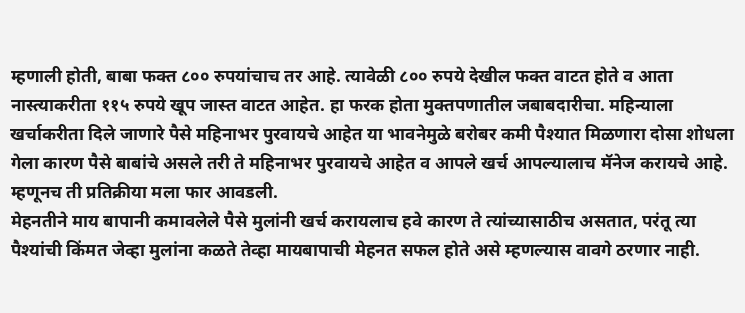म्हणाली होती, बाबा फक्त ८०० रुपयांचाच तर आहे. त्यावेळी ८०० रुपये देखील फक्त वाटत होते व आता नास्त्याकरीता ११५ रुपये खूप जास्त वाटत आहेत. हा फरक होता मुक्तपणातील जबाबदारीचा. महिन्याला खर्चाकरीता दिले जाणारे पैसे महिनाभर पुरवायचे आहेत या भावनेमुळे बरोबर कमी पैश्यात मिळणारा दोसा शोधला गेला कारण पैसे बाबांचे असले तरी ते महिनाभर पुरवायचे आहेत व आपले खर्च आपल्यालाच मॅनेज करायचे आहे. म्हणूनच ती प्रतिक्रीया मला फार आवडली.
मेहनतीने माय बापानी कमावलेले पैसे मुलांनी खर्च करायलाच हवे कारण ते त्यांच्यासाठीच असतात, परंतू त्या पैश्यांची किंमत जेव्हा मुलांना कळते तेव्हा मायबापाची मेहनत सफल होते असे म्हणल्यास वावगे ठरणार नाही.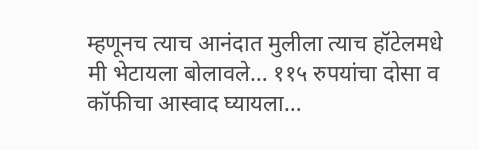म्हणूनच त्याच आनंदात मुलीला त्याच हॉटेलमधे मी भेटायला बोलावले… ११५ रुपयांचा दोसा व कॉफीचा आस्वाद घ्यायला…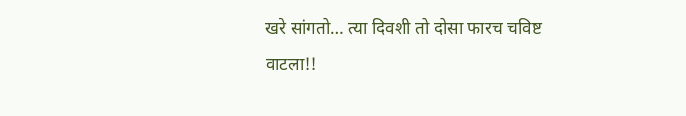खरे सांगतो… त्या दिवशी तो दोसा फारच चविष्ट वाटला!!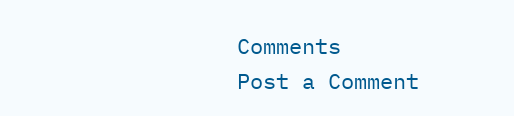Comments
Post a Comment